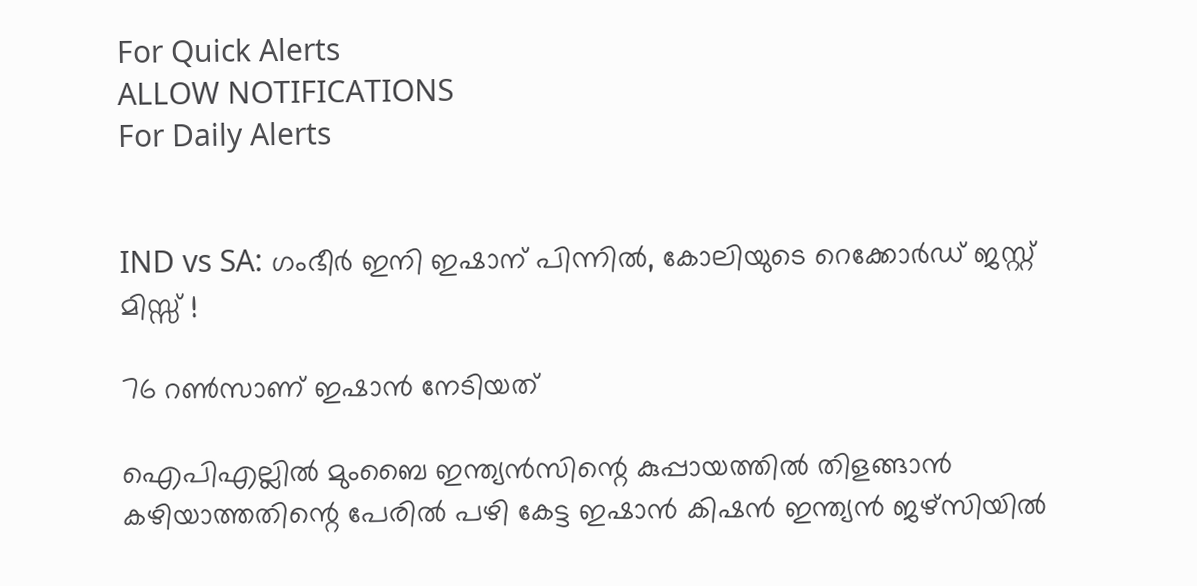For Quick Alerts
ALLOW NOTIFICATIONS
For Daily Alerts


IND vs SA: ഗംഭീര്‍ ഇനി ഇഷാന് പിന്നില്‍, കോലിയുടെ റെക്കോര്‍ഡ് ജസ്റ്റ് മിസ്സ് !

76 റണ്‍സാണ് ഇഷാന്‍ നേടിയത്

ഐപിഎല്ലില്‍ മുംബൈ ഇന്ത്യന്‍സിന്റെ കുപ്പായത്തില്‍ തിളങ്ങാന്‍ കഴിയാത്തതിന്റെ പേരില്‍ പഴി കേട്ട ഇഷാന്‍ കിഷന്‍ ഇന്ത്യന്‍ ജഴ്‌സിയില്‍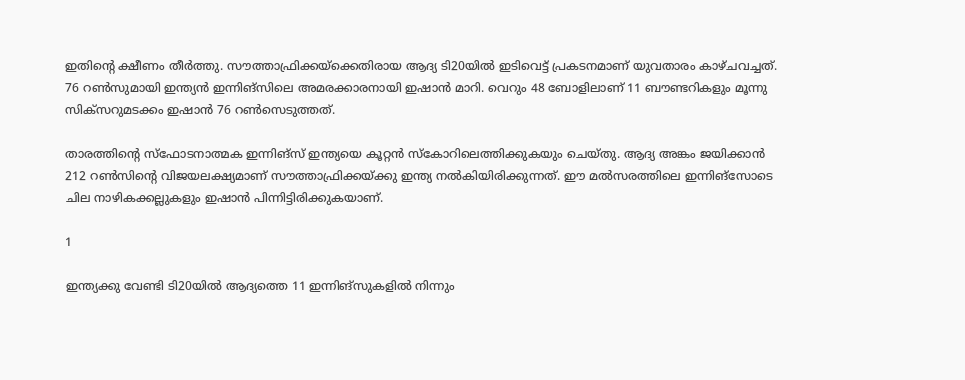ഇതിന്റെ ക്ഷീണം തീര്‍ത്തു. സൗത്താഫ്രിക്കയ്‌ക്കെതിരായ ആദ്യ ടി20യില്‍ ഇടിവെട്ട് പ്രകടനമാണ് യുവതാരം കാഴ്ചവച്ചത്. 76 റണ്‍സുമായി ഇന്ത്യന്‍ ഇന്നിങ്‌സിലെ അമരക്കാരനായി ഇഷാന്‍ മാറി. വെറും 48 ബോളിലാണ് 11 ബൗണ്ടറികളും മൂന്നു സിക്‌സറുമടക്കം ഇഷാന്‍ 76 റണ്‍സെടുത്തത്.

താരത്തിന്റെ സ്‌ഫോടനാത്മക ഇന്നിങ്‌സ് ഇന്ത്യയെ കൂറ്റന്‍ സ്‌കോറിലെത്തിക്കുകയും ചെയ്തു. ആദ്യ അങ്കം ജയിക്കാന്‍ 212 റണ്‍സിന്റെ വിജയലക്ഷ്യമാണ് സൗത്താഫ്രിക്കയ്ക്കു ഇന്ത്യ നല്‍കിയിരിക്കുന്നത്. ഈ മല്‍സരത്തിലെ ഇന്നിങ്‌സോടെ ചില നാഴികക്കല്ലുകളും ഇഷാന്‍ പിന്നിട്ടിരിക്കുകയാണ്.

1

ഇന്ത്യക്കു വേണ്ടി ടി20യില്‍ ആദ്യത്തെ 11 ഇന്നിങ്‌സുകളില്‍ നിന്നും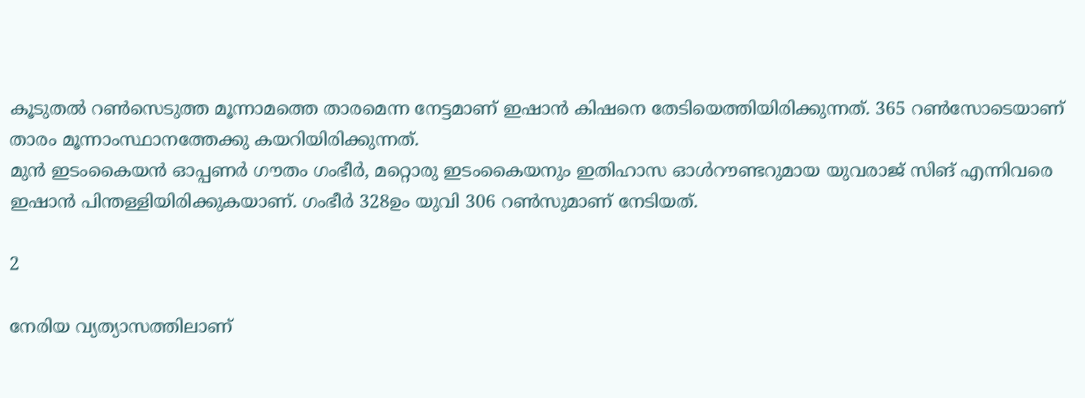കൂടുതല്‍ റണ്‍സെടുത്ത മൂന്നാമത്തെ താരമെന്ന നേട്ടമാണ് ഇഷാന്‍ കിഷനെ തേടിയെത്തിയിരിക്കുന്നത്. 365 റണ്‍സോടെയാണ് താരം മൂന്നാംസ്ഥാനത്തേക്കു കയറിയിരിക്കുന്നത്.
മുന്‍ ഇടംകൈയന്‍ ഓപ്പണര്‍ ഗൗതം ഗംഭീര്‍, മറ്റൊരു ഇടംകൈയനും ഇതിഹാസ ഓള്‍റൗണ്ടറുമായ യുവരാജ് സിങ് എന്നിവരെ ഇഷാന്‍ പിന്തള്ളിയിരിക്കുകയാണ്. ഗംഭീര്‍ 328ഉം യുവി 306 റണ്‍സുമാണ് നേടിയത്.

2

നേരിയ വ്യത്യാസത്തിലാണ്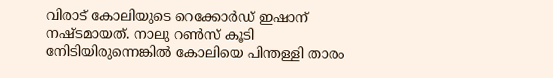വിരാട് കോലിയുടെ റെക്കോര്‍ഡ് ഇഷാന് നഷ്ടമായത്. നാലു റണ്‍സ് കൂടി നേിടിയിരുന്നെങ്കില്‍ കോലിയെ പിന്തള്ളി താരം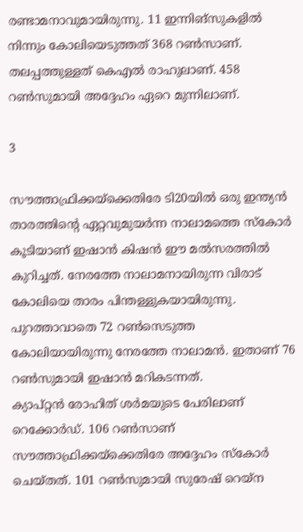രണ്ടാമനാവുമായിരുന്നു. 11 ഇന്നിങ്‌സുകളില്‍ നിന്നും കോലിയെടുത്തത് 368 റണ്‍സാണ്. തലപ്പത്തുള്ളത് കെഎല്‍ രാഹുലാണ്. 458 റണ്‍സുമായി അദ്ദേഹം ഏറെ മുന്നിലാണ്.

3

സൗത്താഫ്രിക്കയ്‌ക്കെതിരേ ടി20യില്‍ ഒരു ഇന്ത്യന്‍ താരത്തിന്റെ ഏറ്റവുമുയര്‍ന്ന നാലാമത്തെ സ്‌കോര്‍ കൂടിയാണ് ഇഷാന്‍ കിഷന്‍ ഈ മല്‍സരത്തില്‍ കുറിച്ചത്. നേരത്തേ നാലാമനായിരുന്ന വിരാട് കോലിയെ താരം പിന്തള്ളുകയായിരുന്നു. പുറത്താവാതെ 72 റണ്‍സെടുത്ത കോലിയായിരുന്നു നേരത്തേ നാലാമന്‍. ഇതാണ് 76 റണ്‍സുമായി ഇഷാന്‍ മറികടന്നത്.
ക്യാപ്റ്റന്‍ രോഹിത് ശര്‍മയുടെ പേരിലാണ് റെക്കോര്‍ഡ്. 106 റണ്‍സാണ് സൗത്താഫ്രിക്കയ്‌ക്കെതിരേ അദ്ദേഹം സ്‌കോര്‍ ചെയ്തത്. 101 റണ്‍സുമായി സുരേഷ് റെയ്‌ന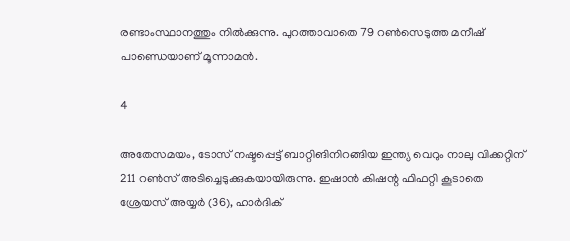രണ്ടാംസ്ഥാനത്തും നില്‍ക്കുന്നു. പുറത്താവാതെ 79 റണ്‍സെടുത്ത മനീഷ് പാണ്ഡെയാണ് മൂന്നാമന്‍.

4

അതേസമയം, ടോസ് നഷ്ടപ്പെട്ട് ബാറ്റിങിനിറങ്ങിയ ഇന്ത്യ വെറും നാലു വിക്കറ്റിന് 211 റണ്‍സ് അടിച്ചെടുക്കുകയായിരുന്നു. ഇഷാന്‍ കിഷന്റ ഫിഫറ്റി കൂടാതെ ശ്രേയസ് അയ്യര്‍ (36), ഹാര്‍ദിക്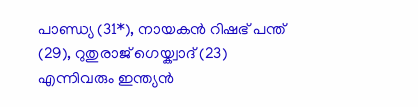പാണ്ഡ്യ (31*), നായകന്‍ റിഷഭ് പന്ത് (29), റുതുരാജ് ഗെയ്ക്വാദ് (23) എന്നിവരും ഇന്ത്യന്‍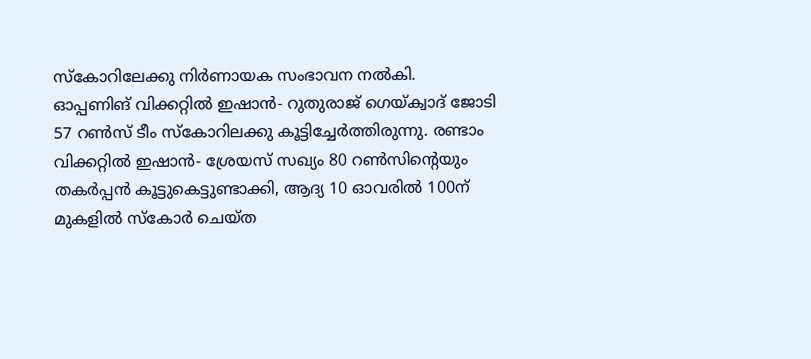സ്‌കോറിലേക്കു നിര്‍ണായക സംഭാവന നല്‍കി.
ഓപ്പണിങ് വിക്കറ്റില്‍ ഇഷാന്‍- റുതുരാജ് ഗെയ്ക്വാദ് ജോടി 57 റണ്‍സ് ടീം സ്‌കോറിലക്കു കൂട്ടിച്ചേര്‍ത്തിരുന്നു. രണ്ടാം വിക്കറ്റില്‍ ഇഷാന്‍- ശ്രേയസ് സഖ്യം 80 റണ്‍സിന്റെയും തകര്‍പ്പന്‍ കൂട്ടുകെട്ടുണ്ടാക്കി, ആദ്യ 10 ഓവരില്‍ 100ന് മുകളില്‍ സ്‌കോര്‍ ചെയ്ത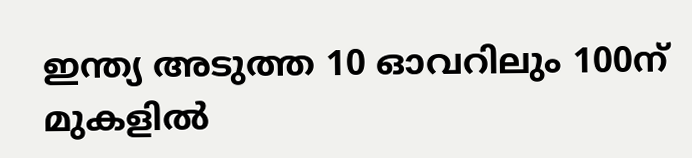ഇന്ത്യ അടുത്ത 10 ഓവറിലും 100ന് മുകളില്‍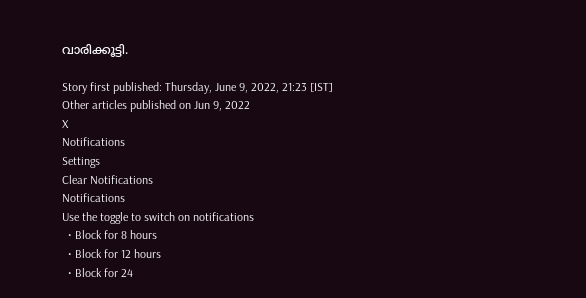വാരിക്കൂട്ടി.

Story first published: Thursday, June 9, 2022, 21:23 [IST]
Other articles published on Jun 9, 2022
X
Notifications
Settings
Clear Notifications
Notifications
Use the toggle to switch on notifications
  • Block for 8 hours
  • Block for 12 hours
  • Block for 24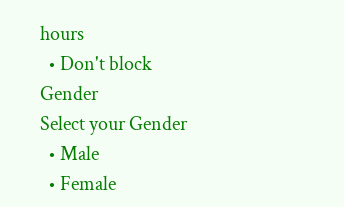hours
  • Don't block
Gender
Select your Gender
  • Male
  • Female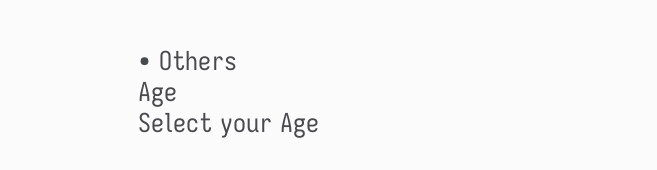• Others
Age
Select your Age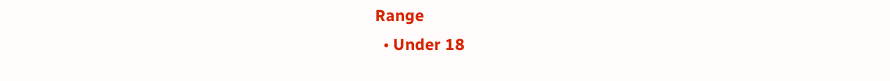Range
  • Under 18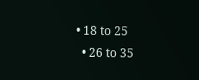• 18 to 25
  • 26 to 35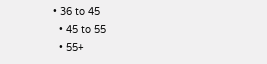• 36 to 45
  • 45 to 55
  • 55+